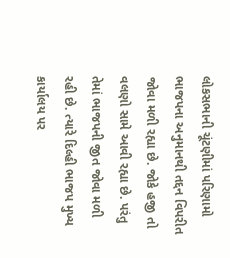લોકસભાની ચૂંટણીમાં પરિણામો ભાજપના અનુમાનથી તદ્દન વિપરીત જોવા મળી રહ્યા છે. જોકે હજી તો વલણો સામે આવી રહ્યા છે. પરંતુ તેમાં ભાજપની જીત જોવા મળી રહી છે. ત્યારે દિલ્હી ભાજપ મુખ્ય કાર્યાલય પર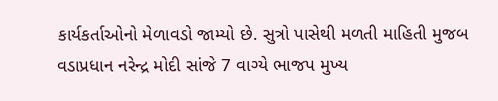કાર્યકર્તાઓનો મેળાવડો જામ્યો છે. સુત્રો પાસેથી મળતી માહિતી મુજબ વડાપ્રધાન નરેન્દ્ર મોદી સાંજે 7 વાગ્યે ભાજપ મુખ્ય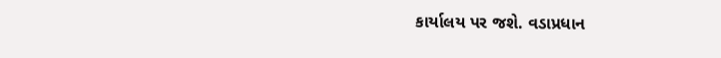કાર્યાલય પર જશે. વડાપ્રધાન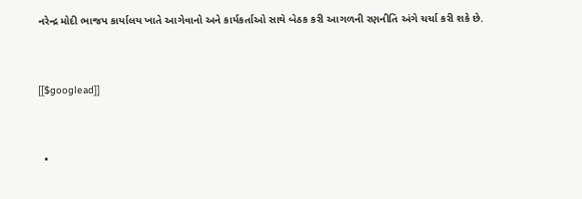નરેન્દ્ર મોદી ભાજપ કાર્યાલય ખાતે આગેવાનો અને કાર્યકર્તાઓ સાથે બેઠક કરી આગળની રણનીતિ અંગે ચર્ચા કરી શકે છે.


[[$googlead]]


  •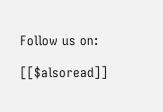Follow us on:

[[$alsoread]]